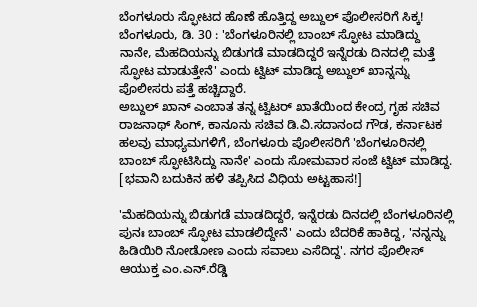ಬೆಂಗಳೂರು ಸ್ಫೋಟದ ಹೊಣೆ ಹೊತ್ತಿದ್ದ ಅಬ್ದುಲ್ ಪೊಲೀಸರಿಗೆ ಸಿಕ್ಕ!
ಬೆಂಗಳೂರು, ಡಿ. 30 : 'ಬೆಂಗಳೂರಿನಲ್ಲಿ ಬಾಂಬ್ ಸ್ಫೋಟ ಮಾಡಿದ್ದು ನಾನೇ, ಮೆಹದಿಯನ್ನು ಬಿಡುಗಡೆ ಮಾಡದಿದ್ದರೆ ಇನ್ನೆರಡು ದಿನದಲ್ಲಿ ಮತ್ತೆ ಸ್ಫೋಟ ಮಾಡುತ್ತೇನೆ' ಎಂದು ಟ್ವಿಟ್ ಮಾಡಿದ್ದ ಅಬ್ದುಲ್ ಖಾನ್ನನ್ನು ಪೊಲೀಸರು ಪತ್ತೆ ಹಚ್ಚಿದ್ದಾರೆ.
ಅಬ್ದುಲ್ ಖಾನ್ ಎಂಬಾತ ತನ್ನ ಟ್ವಿಟರ್ ಖಾತೆಯಿಂದ ಕೇಂದ್ರ ಗೃಹ ಸಚಿವ ರಾಜನಾಥ್ ಸಿಂಗ್, ಕಾನೂನು ಸಚಿವ ಡಿ.ವಿ.ಸದಾನಂದ ಗೌಡ, ಕರ್ನಾಟಕ ಹಲವು ಮಾಧ್ಯಮಗಳಿಗೆ, ಬೆಂಗಳೂರು ಪೊಲೀಸರಿಗೆ 'ಬೆಂಗಳೂರಿನಲ್ಲಿ ಬಾಂಬ್ ಸ್ಫೋಟಿಸಿದ್ದು ನಾನೇ' ಎಂದು ಸೋಮವಾರ ಸಂಜೆ ಟ್ವಿಟ್ ಮಾಡಿದ್ದ. [ಭವಾನಿ ಬದುಕಿನ ಹಳಿ ತಪ್ಪಿಸಿದ ವಿಧಿಯ ಅಟ್ಟಹಾಸ!]

'ಮೆಹದಿಯನ್ನು ಬಿಡುಗಡೆ ಮಾಡದಿದ್ದರೆ, ಇನ್ನೆರಡು ದಿನದಲ್ಲಿ ಬೆಂಗಳೂರಿನಲ್ಲಿ ಪುನಃ ಬಾಂಬ್ ಸ್ಫೋಟ ಮಾಡಲಿದ್ದೇನೆ' ಎಂದು ಬೆದರಿಕೆ ಹಾಕಿದ್ದ, 'ನನ್ನನ್ನು ಹಿಡಿಯಿರಿ ನೋಡೋಣ ಎಂದು ಸವಾಲು ಎಸೆದಿದ್ದ'. ನಗರ ಪೊಲೀಸ್ ಆಯುಕ್ತ ಎಂ.ಎನ್.ರೆಡ್ಡಿ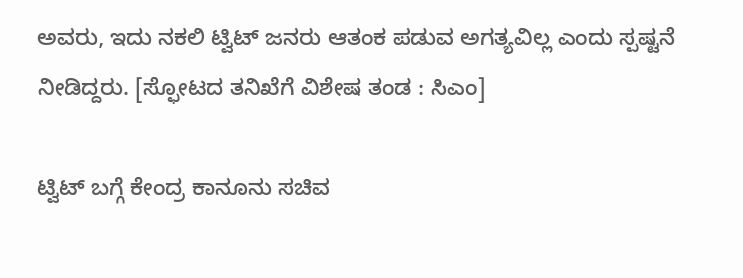ಅವರು, ಇದು ನಕಲಿ ಟ್ವಿಟ್ ಜನರು ಆತಂಕ ಪಡುವ ಅಗತ್ಯವಿಲ್ಲ ಎಂದು ಸ್ಪಷ್ಟನೆ ನೀಡಿದ್ದರು. [ಸ್ಫೋಟದ ತನಿಖೆಗೆ ವಿಶೇಷ ತಂಡ : ಸಿಎಂ]

ಟ್ವಿಟ್ ಬಗ್ಗೆ ಕೇಂದ್ರ ಕಾನೂನು ಸಚಿವ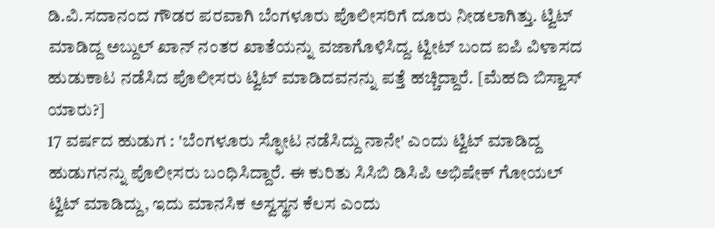ಡಿ.ವಿ.ಸದಾನಂದ ಗೌಡರ ಪರವಾಗಿ ಬೆಂಗಳೂರು ಪೊಲೀಸರಿಗೆ ದೂರು ನೀಡಲಾಗಿತ್ತು. ಟ್ವಿಟ್ ಮಾಡಿದ್ದ ಅಬ್ದುಲ್ ಖಾನ್ ನಂತರ ಖಾತೆಯನ್ನು ವಜಾಗೊಳಿಸಿದ್ದ. ಟ್ವೀಟ್ ಬಂದ ಐಪಿ ವಿಳಾಸದ ಹುಡುಕಾಟ ನಡೆಸಿದ ಪೊಲೀಸರು ಟ್ವಿಟ್ ಮಾಡಿದವನನ್ನು ಪತ್ತೆ ಹಚ್ಚಿದ್ದಾರೆ. [ಮೆಹದಿ ಬಿಸ್ವಾಸ್ ಯಾರು?]
17 ವರ್ಷದ ಹುಡುಗ : 'ಬೆಂಗಳೂರು ಸ್ಫೋಟ ನಡೆಸಿದ್ದು ನಾನೇ' ಎಂದು ಟ್ವಿಟ್ ಮಾಡಿದ್ದ ಹುಡುಗನನ್ನು ಪೊಲೀಸರು ಬಂಧಿಸಿದ್ದಾರೆ. ಈ ಕುರಿತು ಸಿಸಿಬಿ ಡಿಸಿಪಿ ಅಭಿಷೇಕ್ ಗೋಯಲ್ ಟ್ವಿಟ್ ಮಾಡಿದ್ದು, ಇದು ಮಾನಸಿಕ ಅಸ್ವಸ್ಥನ ಕೆಲಸ ಎಂದು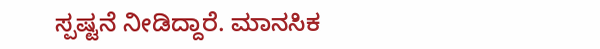ಸ್ಪಷ್ಟನೆ ನೀಡಿದ್ದಾರೆ. ಮಾನಸಿಕ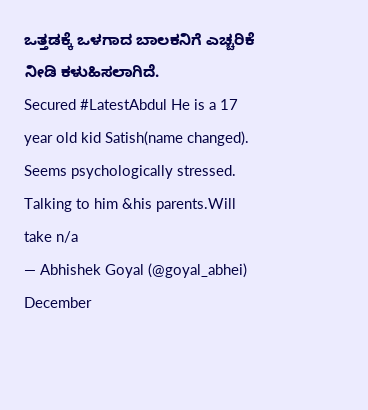ಒತ್ತಡಕ್ಕೆ ಒಳಗಾದ ಬಾಲಕನಿಗೆ ಎಚ್ಚರಿಕೆ ನೀಡಿ ಕಳುಹಿಸಲಾಗಿದೆ.
Secured #LatestAbdul He is a 17 year old kid Satish(name changed). Seems psychologically stressed. Talking to him &his parents.Will take n/a
— Abhishek Goyal (@goyal_abhei) December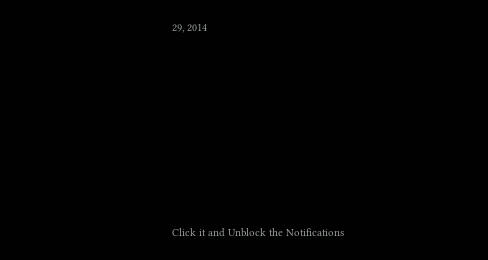29, 2014










Click it and Unblock the Notifications